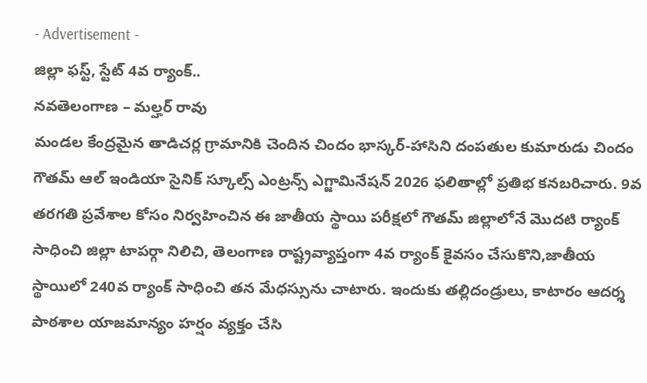- Advertisement -
జిల్లా ఫస్ట్, స్టేట్ 4వ ర్యాంక్..
నవతెలంగాణ – మల్హర్ రావు
మండల కేంద్రమైన తాడిచర్ల గ్రామానికి చెందిన చిందం భాస్కర్-హాసిని దంపతుల కుమారుడు చిందం గౌతమ్ ఆల్ ఇండియా సైనిక్ స్కూల్స్ ఎంట్రన్స్ ఎగ్జామినేషన్ 2026 ఫలితాల్లో ప్రతిభ కనబరిచారు. 9వ తరగతి ప్రవేశాల కోసం నిర్వహించిన ఈ జాతీయ స్థాయి పరీక్షలో గౌతమ్ జిల్లాలోనే మొదటి ర్యాంక్ సాధించి జిల్లా టాపర్గా నిలిచి, తెలంగాణ రాష్ట్రవ్యాప్తంగా 4వ ర్యాంక్ కైవసం చేసుకొని,జాతీయ స్థాయిలో 240వ ర్యాంక్ సాధించి తన మేధస్సును చాటారు. ఇందుకు తల్లిదండ్రులు, కాటారం ఆదర్శ పాఠశాల యాజమాన్యం హర్షం వ్యక్తం చేసి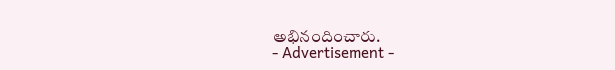అభినందించారు.
- Advertisement -